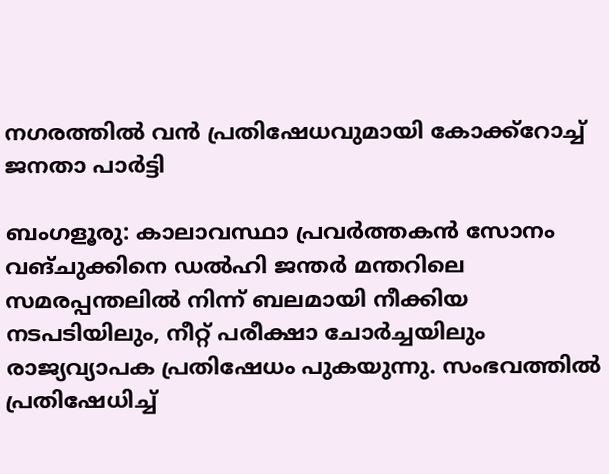നഗരത്തിൽ വൻ പ്രതിഷേധവുമായി കോക്ക്റോച്ച് ജനതാ പാർട്ടി

ബംഗളൂരു: കാലാവസ്ഥാ പ്രവർത്തകൻ സോനം വങ്‌ചുക്കിനെ ഡൽഹി ജന്തർ മന്തറിലെ സമരപ്പന്തലിൽ നിന്ന് ബലമായി നീക്കിയ നടപടിയിലും, നീറ്റ് പരീക്ഷാ ചോർച്ചയിലും രാജ്യവ്യാപക പ്രതിഷേധം പുകയുന്നു. സംഭവത്തിൽ പ്രതിഷേധിച്ച്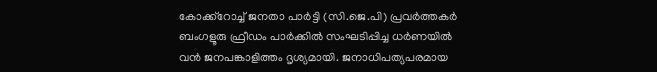കോക്ക്റോച്ച് ജനതാ പാർട്ടി (സി.ജെ.പി) പ്രവർത്തകർ ബംഗളൂരു ഫ്രീഡം പാർക്കിൽ സംഘടിപ്പിച്ച ധർണയിൽ വൻ ജനപങ്കാളിത്തം ദൃശ്യമായി. ജനാധിപത്യപരമായ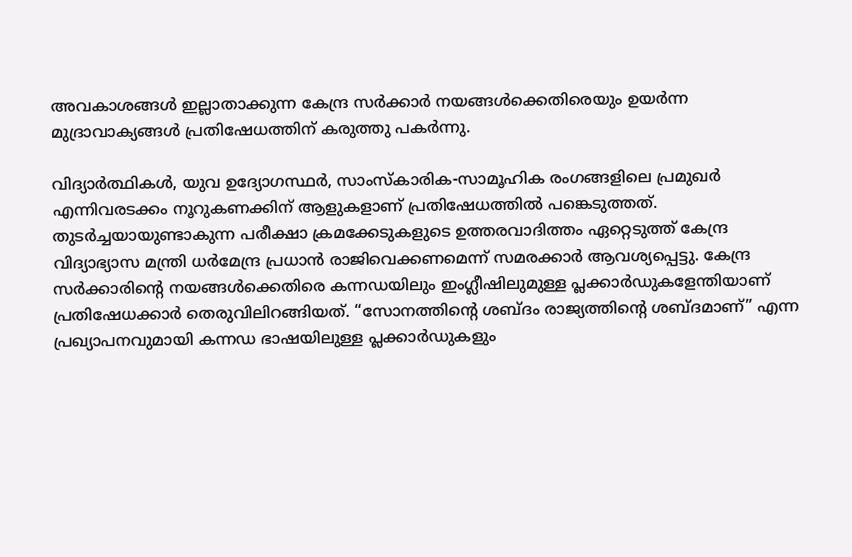അവകാശങ്ങൾ ഇല്ലാതാക്കുന്ന കേന്ദ്ര സർക്കാർ നയങ്ങൾക്കെതിരെയും ഉയർന്ന മുദ്രാവാക്യങ്ങൾ പ്രതിഷേധത്തിന് കരുത്തു പകർന്നു.

വിദ്യാർത്ഥികൾ, യുവ ഉദ്യോഗസ്ഥർ, സാംസ്കാരിക-സാമൂഹിക രംഗങ്ങളിലെ പ്രമുഖർ എന്നിവരടക്കം നൂറുകണക്കിന് ആളുകളാണ് പ്രതിഷേധത്തിൽ പങ്കെടുത്തത്. തുടർച്ചയായുണ്ടാകുന്ന പരീക്ഷാ ക്രമക്കേടുകളുടെ ഉത്തരവാദിത്തം ഏറ്റെടുത്ത് കേന്ദ്ര വിദ്യാഭ്യാസ മന്ത്രി ധർമേന്ദ്ര പ്രധാൻ രാജിവെക്കണമെന്ന് സമരക്കാർ ആവശ്യപ്പെട്ടു. കേന്ദ്ര സർക്കാരിന്റെ നയങ്ങൾക്കെതിരെ കന്നഡയിലും ഇംഗ്ലീഷിലുമുള്ള പ്ലക്കാർഡുകളേന്തിയാണ് പ്രതിഷേധക്കാർ തെരുവിലിറങ്ങിയത്. “സോനത്തിന്റെ ശബ്ദം രാജ്യത്തിന്റെ ശബ്ദമാണ്” എന്ന പ്രഖ്യാപനവുമായി കന്നഡ ഭാഷയിലുള്ള പ്ലക്കാർഡുകളും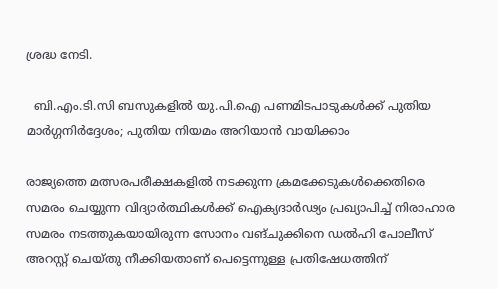ശ്രദ്ധ നേടി.

  ബി.എം.ടി.സി ബസുകളിൽ യു.പി.ഐ പണമിടപാടുകൾക്ക് പുതിയ മാർഗ്ഗനിർദ്ദേശം; പുതിയ നിയമം അറിയാൻ വായിക്കാം

രാജ്യത്തെ മത്സരപരീക്ഷകളിൽ നടക്കുന്ന ക്രമക്കേടുകൾക്കെതിരെ സമരം ചെയ്യുന്ന വിദ്യാർത്ഥികൾക്ക് ഐക്യദാർഢ്യം പ്രഖ്യാപിച്ച് നിരാഹാര സമരം നടത്തുകയായിരുന്ന സോനം വങ്‌ചുക്കിനെ ഡൽഹി പോലീസ് അറസ്റ്റ് ചെയ്തു നീക്കിയതാണ് പെട്ടെന്നുള്ള പ്രതിഷേധത്തിന്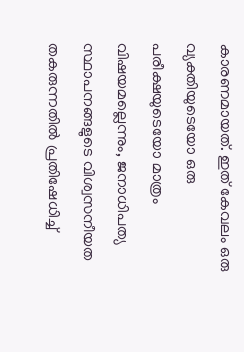കാരണമായത്. ഇത് കേവലം ഒരു വ്യക്തിയുടെയോ ഒരു പരീക്ഷയുടെയോ മാത്രം വിഷയമല്ലെന്നും, ജനാധിപത്യ സ്ഥാപനങ്ങളുടെ വിശ്വസനീയത തകരുന്നതിൽ പ്രതിഷേധിച്ച്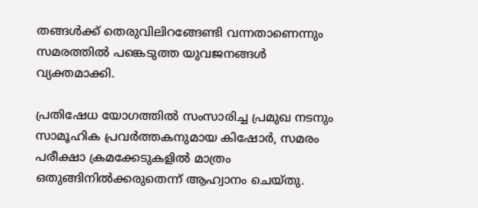തങ്ങൾക്ക് തെരുവിലിറങ്ങേണ്ടി വന്നതാണെന്നും സമരത്തിൽ പങ്കെടുത്ത യുവജനങ്ങൾ വ്യക്തമാക്കി.

പ്രതിഷേധ യോഗത്തിൽ സംസാരിച്ച പ്രമുഖ നടനും സാമൂഹിക പ്രവർത്തകനുമായ കിഷോർ, സമരം പരീക്ഷാ ക്രമക്കേടുകളിൽ മാത്രം ഒതുങ്ങിനിൽക്കരുതെന്ന് ആഹ്വാനം ചെയ്തു.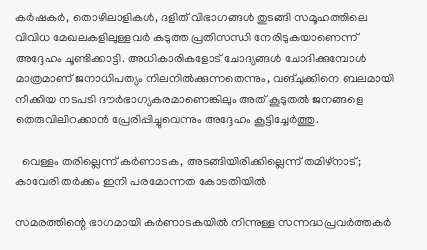കർഷകർ, തൊഴിലാളികൾ, ദളിത് വിഭാഗങ്ങൾ തുടങ്ങി സമൂഹത്തിലെ വിവിധ മേഖലകളിലുള്ളവർ കടുത്ത പ്രതിസന്ധി നേരിടുകയാണെന്ന് അദ്ദേഹം ചൂണ്ടിക്കാട്ടി. അധികാരികളോട് ചോദ്യങ്ങൾ ചോദിക്കുമ്പോൾ മാത്രമാണ് ജനാധിപത്യം നിലനിൽക്കുന്നതെന്നും, വങ്‌ചുക്കിനെ ബലമായി നീക്കിയ നടപടി ദൗർഭാഗ്യകരമാണെങ്കിലും അത് കൂടുതൽ ജനങ്ങളെ തെരുവിലിറക്കാൻ പ്രേരിപ്പിച്ചുവെന്നും അദ്ദേഹം കൂട്ടിച്ചേർത്തു.

  വെള്ളം തരില്ലെന്ന് കർണാടക, അടങ്ങിയിരിക്കില്ലെന്ന് തമിഴ്‌നാട്; കാവേരി തർക്കം ഇനി പരമോന്നത കോടതിയിൽ

സമരത്തിന്റെ ഭാഗമായി കർണാടകയിൽ നിന്നുള്ള സന്നദ്ധപ്രവർത്തകർ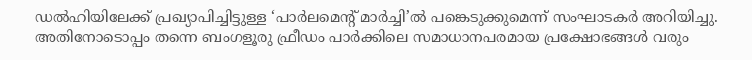ഡൽഹിയിലേക്ക് പ്രഖ്യാപിച്ചിട്ടുള്ള ‘പാർലമെന്റ് മാർച്ചി’ൽ പങ്കെടുക്കുമെന്ന് സംഘാടകർ അറിയിച്ചു. അതിനോടൊപ്പം തന്നെ ബംഗളൂരു ഫ്രീഡം പാർക്കിലെ സമാധാനപരമായ പ്രക്ഷോഭങ്ങൾ വരും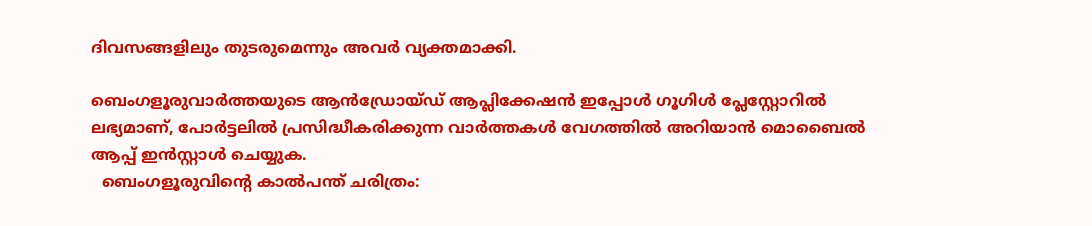ദിവസങ്ങളിലും തുടരുമെന്നും അവർ വ്യക്തമാക്കി.

ബെംഗളൂരുവാർത്തയുടെ ആൻഡ്രോയ്ഡ് ആപ്ലിക്കേഷൻ ഇപ്പോൾ ഗൂഗിൾ പ്ലേസ്റ്റോറിൽ ലഭ്യമാണ്, പോർട്ടലിൽ പ്രസിദ്ധീകരിക്കുന്ന വാർത്തകൾ വേഗത്തിൽ അറിയാൻ മൊബൈൽ ആപ്പ് ഇൻസ്റ്റാൾ ചെയ്യുക.
  ബെംഗളൂരുവിന്റെ കാൽപന്ത് ചരിത്രം: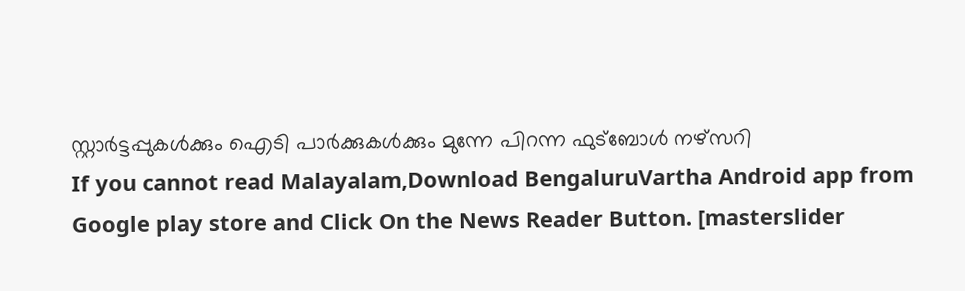സ്റ്റാർട്ടപ്പുകൾക്കും ഐടി പാർക്കുകൾക്കും മുന്നേ പിറന്ന ഫുട്ബോൾ നഴ്സറി
If you cannot read Malayalam,Download BengaluruVartha Android app from Google play store and Click On the News Reader Button. [masterslider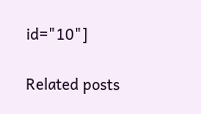id="10"]

Related posts